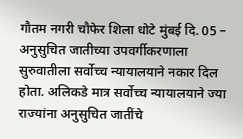गौतम नगरी चौफेर शिला धोटे मुंबई दि. 05 – अनुसुचित जातीच्या उपवर्गीकरणाला सुरुवातीला सर्वोच्च न्यायालयाने नकार दिल होता. अलिकडे मात्र सर्वोच्च न्यायालयाने ज्या राज्यांना अनुसुचित जातींचे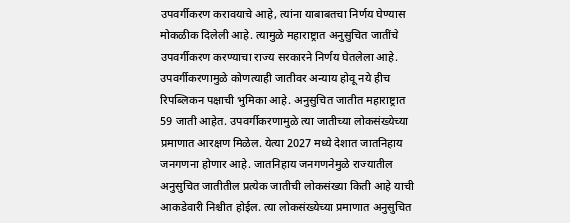उपवर्गीकरण करावयाचे आहे, त्यांना याबाबतचा निर्णय घेण्यास मोकळीक दिलेली आहे. त्यामुळे महाराष्ट्रात अनुसुचित जातींचे उपवर्गीकरण करण्याचा राज्य सरकारने निर्णय घेतलेला आहे. उपवर्गीकरणामुळे कोणत्याही जातीवर अन्याय होवू नये हीच रिपब्लिकन पक्षाची भुमिका आहे. अनुसुचित जातीत महाराष्ट्रात 59 जाती आहेत. उपवर्गीकरणामुळे त्या जातीच्या लोकसंख्येच्या प्रमाणात आरक्षण मिळेल. येत्या 2027 मध्ये देशात जातनिहाय जनगणना होणार आहे. जातनिहाय जनगणनेमुळे राज्यातील अनुसुचित जातीतील प्रत्येक जातीची लोकसंख्या किती आहे याची आकडेवारी निश्चीत होईल. त्या लोकसंख्येच्या प्रमाणात अनुसुचित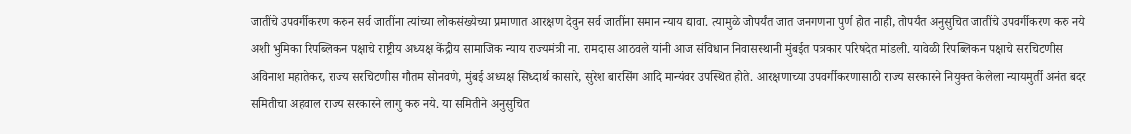जातींचे उपवर्गीकरण करुन सर्व जातींना त्यांच्या लोकसंख्येच्या प्रमाणात आरक्षण देवुन सर्व जातींना समान न्याय द्यावा. त्यामुळे जोपर्यंत जात जनगणना पुर्ण होत नाही, तोपर्यंत अनुसुचित जातींचे उपवर्गीकरण करु नये अशी भुमिका रिपब्लिकन पक्षाचे राष्ट्रीय अध्यक्ष केंद्रीय सामाजिक न्याय राज्यमंत्री ना. रामदास आठवले यांनी आज संविधान निवासस्थानी मुंबईत पत्रकार परिषदेत मांडली. यावेळी रिपब्लिकन पक्षाचे सरचिटणीस अविनाश महातेकर, राज्य सरचिटणीस गौतम सोनवणे, मुंबई अध्यक्ष सिध्दार्थ कासारे, सुरेश बारसिंग आदि मान्यंवर उपस्थित होते. आरक्षणाच्या उपवर्गीकरणासाठी राज्य सरकारने नियुक्त केलेला न्यायमुर्ती अनंत बदर समितीचा अहवाल राज्य सरकारने लागु करु नये. या समितीने अनुसुचित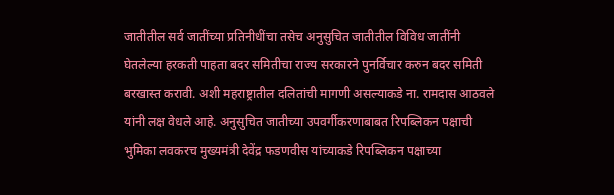जातीतील सर्व जातींच्या प्रतिनीधींचा तसेच अनुसुचित जातीतील विविध जातींनी घेतलेल्या हरकती पाहता बदर समितीचा राज्य सरकारने पुनर्विचार करुन बदर समिती बरखास्त करावी. अशी महराष्ट्रातील दलितांची मागणी असल्याकडे ना. रामदास आठवले यांनी लक्ष वेधले आहे. अनुसुचित जातीच्या उपवर्गीकरणाबाबत रिपब्लिकन पक्षाची भुमिका लवकरच मुख्यमंत्री देवेंद्र फडणवीस यांच्याकडे रिपब्लिकन पक्षाच्या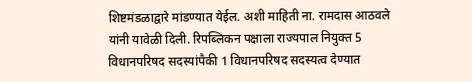शिष्टमंडळाद्वारे मांडण्यात येईल. अशी माहिती ना. रामदास आठवले यांनी यावेळी दिली. रिपब्लिकन पक्षाला राज्यपाल नियुक्त 5 विधानपरिषद सदस्यांपैकी 1 विधानपरिषद सदस्यत्व देण्यात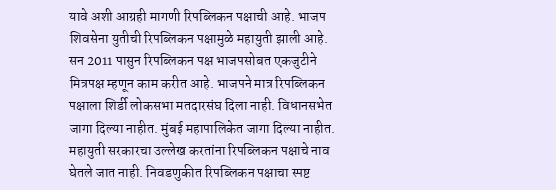यावे अशी आग्रही मागणी रिपब्लिकन पक्षाची आहे. भाजप शिवसेना युतीची रिपब्लिकन पक्षामुळे महायुती झाली आहे. सन 2011 पासुन रिपब्लिकन पक्ष भाजपसोबत एकजुटीने मित्रपक्ष म्हणून काम करीत आहे. भाजपने मात्र रिपब्लिकन पक्षाला शिर्डी लोकसभा मतदारसंघ दिला नाही. विधानसभेत जागा दिल्या नाहीत. मुंबई महापालिकेत जागा दिल्या नाहीत. महायुती सरकारचा उल्लेख करतांना रिपब्लिकन पक्षाचे नाव घेतले जात नाही. निवडणुकीत रिपब्लिकन पक्षाचा स्पष्ट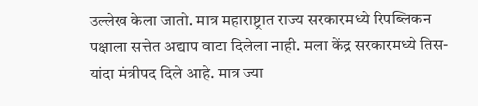उल्लेख केला जातो. मात्र महाराष्ट्रात राज्य सरकारमध्ये रिपब्लिकन पक्षाला सत्तेत अद्याप वाटा दिलेला नाही. मला केंद्र सरकारमध्ये तिस-यांदा मंत्रीपद दिले आहे. मात्र ज्या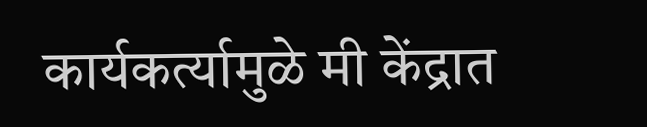कार्यकर्त्यामुळे मी केंद्रात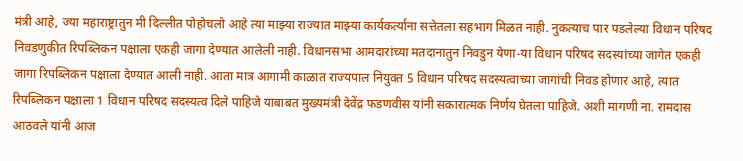मंत्री आहे, ज्या महाराष्ट्रातुन मी दिल्लीत पोहोचलो आहे त्या माझ्या राज्यात माझ्या कार्यकर्त्यांना सत्तेतला सहभाग मिळत नाही. नुकत्याच पार पडलेल्या विधान परिषद निवडणुकीत रिपब्लिकन पक्षाला एकही जागा देण्यात आलेली नाही. विधानसभा आमदारांच्या मतदानातुन निवडुन येणा-या विधान परिषद सदस्यांच्या जागेत एकही जागा रिपब्लिकन पक्षाला देण्यात आली नाही. आता मात्र आगामी काळात राज्यपाल नियुक्त 5 विधान परिषद सदस्यत्वाच्या जागांची निवड होणार आहे, त्यात रिपब्लिकन पक्षाला 1 विधान परिषद सदस्यत्व दिले पाहिजे याबाबत मुख्यमंत्री देवेंद्र फडणवीस यांनी सकारात्मक निर्णय घेतला पाहिजे. अशी मागणी ना. रामदास आठवले यांनी आज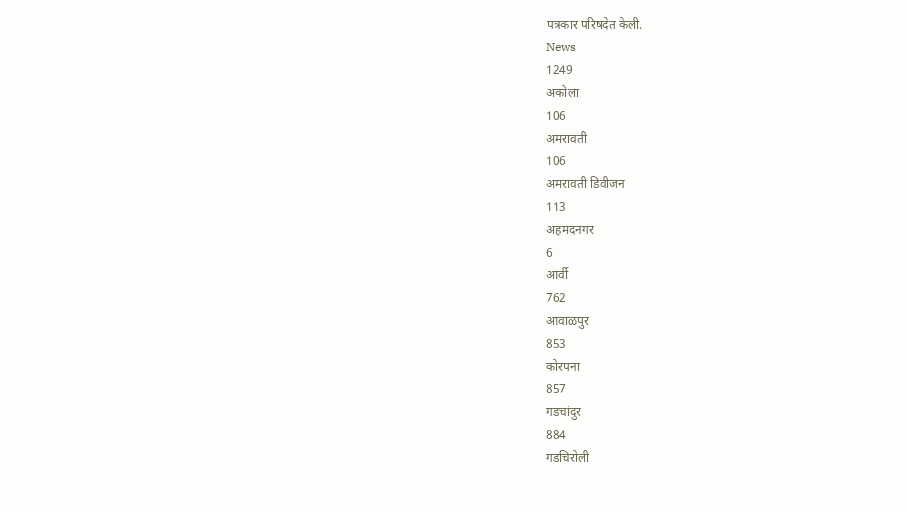पत्रकार परिषदेत केली.
News
1249
अकोला
106
अमरावती
106
अमरावती डिवीजन
113
अहमदनगर
6
आर्वी
762
आवाळपुर
853
कोरपना
857
गडचांदुर
884
गडचिरोली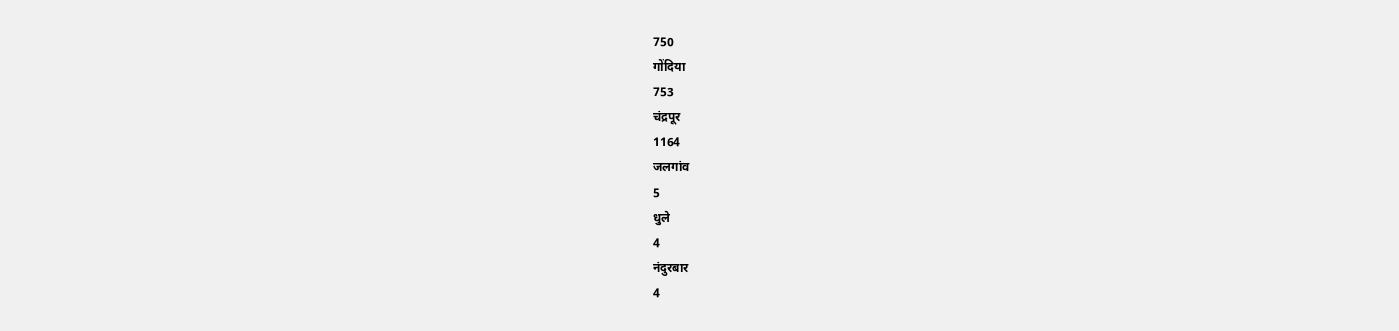750
गोंदिया
753
चंद्रपूर
1164
जलगांव
5
धुले
4
नंदुरबार
4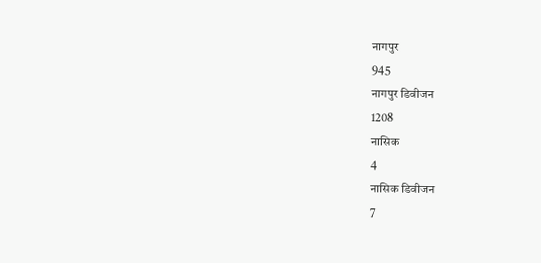नागपुर
945
नागपुर डिवीजन
1208
नासिक
4
नासिक डिवीजन
7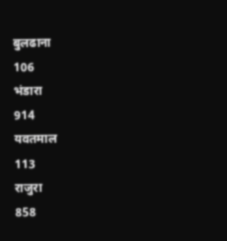बुलढाना
106
भंडारा
914
यवतमाल
113
राजुरा
858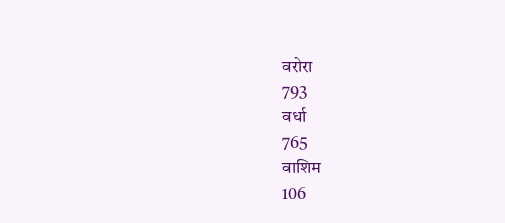वरोरा
793
वर्धा
765
वाशिम
106